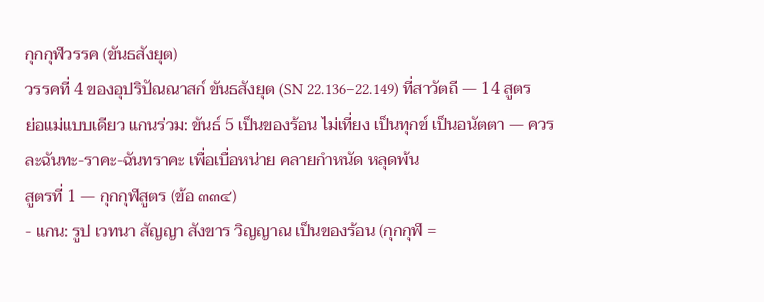กุกกุฬวรรค (ขันธสังยุต)
วรรคที่ 4 ของอุปริปัณณาสก์ ขันธสังยุต (SN 22.136–22.149) ที่สาวัตถี — 14 สูตรย่อแม่แบบเดียว แกนร่วม: ขันธ์ 5 เป็นของร้อน ไม่เที่ยง เป็นทุกข์ เป็นอนัตตา — ควรละฉันทะ-ราคะ-ฉันทราคะ เพื่อเบื่อหน่าย คลายกำหนัด หลุดพ้น
สูตรที่ 1 — กุกกุฬสูตร (ข้อ ๓๓๔)
- แกน: รูป เวทนา สัญญา สังขาร วิญญาณ เป็นของร้อน (กุกกุฬ =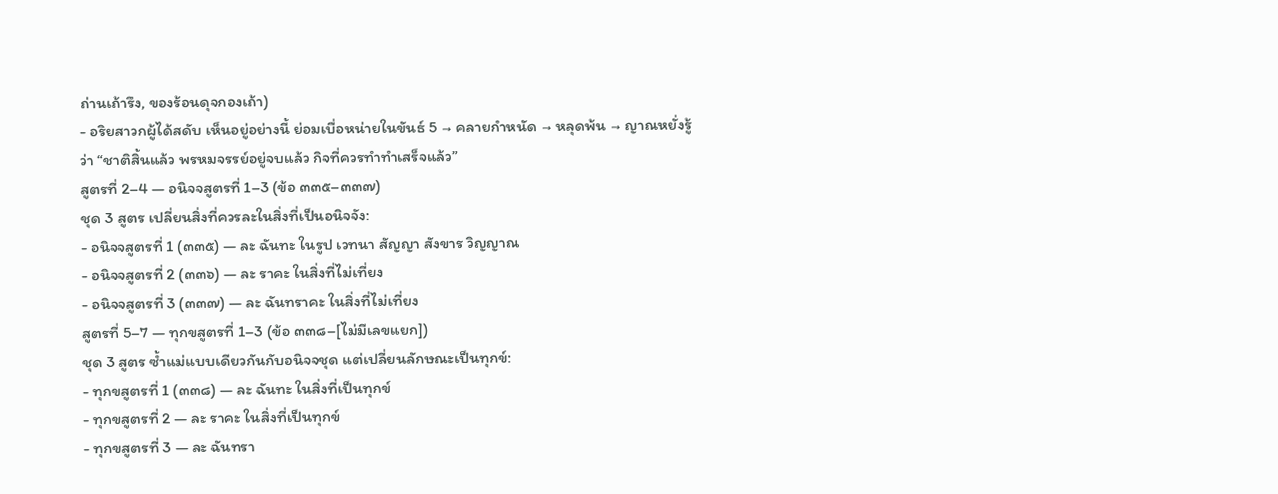ถ่านเถ้ารึง, ของร้อนดุจกองเถ้า)
- อริยสาวกผู้ได้สดับ เห็นอยู่อย่างนี้ ย่อมเบื่อหน่ายในขันธ์ 5 → คลายกำหนัด → หลุดพ้น → ญาณหยั่งรู้ว่า “ชาติสิ้นแล้ว พรหมจรรย์อยู่จบแล้ว กิจที่ควรทำทำเสร็จแล้ว”
สูตรที่ 2–4 — อนิจจสูตรที่ 1–3 (ข้อ ๓๓๕–๓๓๗)
ชุด 3 สูตร เปลี่ยนสิ่งที่ควรละในสิ่งที่เป็นอนิจจัง:
- อนิจจสูตรที่ 1 (๓๓๕) — ละ ฉันทะ ในรูป เวทนา สัญญา สังขาร วิญญาณ
- อนิจจสูตรที่ 2 (๓๓๖) — ละ ราคะ ในสิ่งที่ไม่เที่ยง
- อนิจจสูตรที่ 3 (๓๓๗) — ละ ฉันทราคะ ในสิ่งที่ไม่เที่ยง
สูตรที่ 5–7 — ทุกขสูตรที่ 1–3 (ข้อ ๓๓๘–[ไม่มีเลขแยก])
ชุด 3 สูตร ซ้ำแม่แบบเดียวกันกับอนิจจชุด แต่เปลี่ยนลักษณะเป็นทุกข์:
- ทุกขสูตรที่ 1 (๓๓๘) — ละ ฉันทะ ในสิ่งที่เป็นทุกข์
- ทุกขสูตรที่ 2 — ละ ราคะ ในสิ่งที่เป็นทุกข์
- ทุกขสูตรที่ 3 — ละ ฉันทรา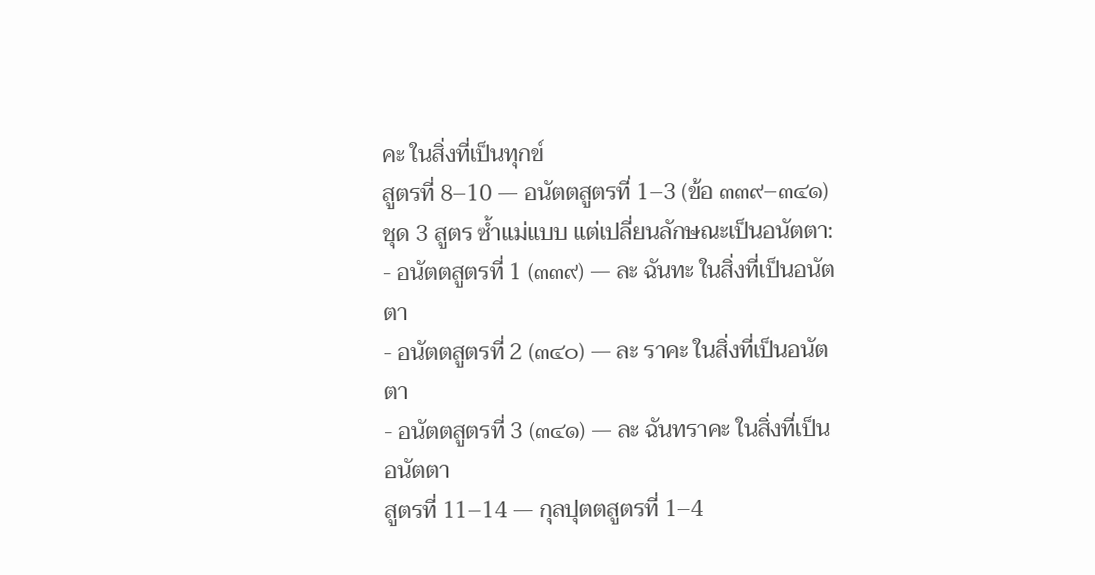คะ ในสิ่งที่เป็นทุกข์
สูตรที่ 8–10 — อนัตตสูตรที่ 1–3 (ข้อ ๓๓๙–๓๔๑)
ชุด 3 สูตร ซ้ำแม่แบบ แต่เปลี่ยนลักษณะเป็นอนัตตา:
- อนัตตสูตรที่ 1 (๓๓๙) — ละ ฉันทะ ในสิ่งที่เป็นอนัตตา
- อนัตตสูตรที่ 2 (๓๔๐) — ละ ราคะ ในสิ่งที่เป็นอนัตตา
- อนัตตสูตรที่ 3 (๓๔๑) — ละ ฉันทราคะ ในสิ่งที่เป็นอนัตตา
สูตรที่ 11–14 — กุลปุตตสูตรที่ 1–4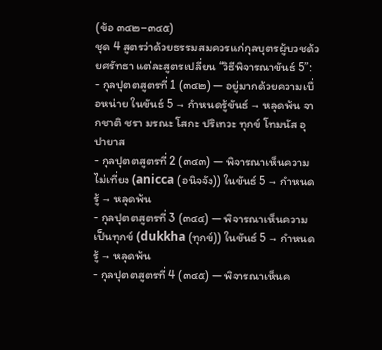(ข้อ ๓๔๒–๓๔๕)
ชุด 4 สูตรว่าด้วยธรรมสมควรแก่กุลบุตรผู้บวชด้วยศรัทธา แต่ละสูตรเปลี่ยน “วิธีพิจารณาขันธ์ 5”:
- กุลปุตตสูตรที่ 1 (๓๔๒) — อยู่มากด้วยความเบื่อหน่าย ในขันธ์ 5 → กำหนดรู้ขันธ์ → หลุดพ้น จากชาติ ชรา มรณะ โสกะ ปริเทวะ ทุกข์ โทมนัส อุปายาส
- กุลปุตตสูตรที่ 2 (๓๔๓) — พิจารณาเห็นความไม่เที่ยง (anicca (อนิจจัง)) ในขันธ์ 5 → กำหนดรู้ → หลุดพ้น
- กุลปุตตสูตรที่ 3 (๓๔๔) — พิจารณาเห็นความเป็นทุกข์ (dukkha (ทุกข์)) ในขันธ์ 5 → กำหนดรู้ → หลุดพ้น
- กุลปุตตสูตรที่ 4 (๓๔๕) — พิจารณาเห็นค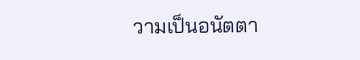วามเป็นอนัตตา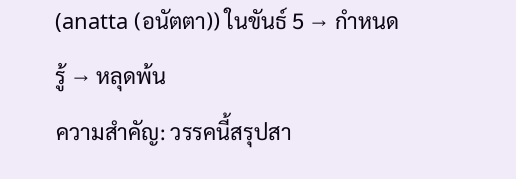(anatta (อนัตตา)) ในขันธ์ 5 → กำหนดรู้ → หลุดพ้น
ความสำคัญ: วรรคนี้สรุปสา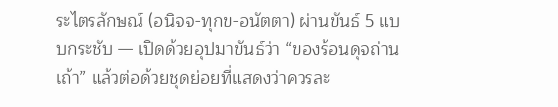ระไตรลักษณ์ (อนิจจ-ทุกข-อนัตตา) ผ่านขันธ์ 5 แบบกระชับ — เปิดด้วยอุปมาขันธ์ว่า “ของร้อนดุจถ่านเถ้า” แล้วต่อด้วยชุดย่อยที่แสดงว่าควรละ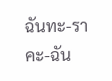ฉันทะ-ราคะ-ฉัน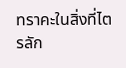ทราคะในสิ่งที่ไตรลัก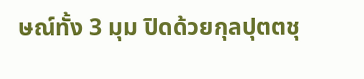ษณ์ทั้ง 3 มุม ปิดด้วยกุลปุตตชุ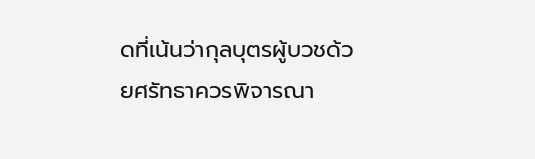ดที่เน้นว่ากุลบุตรผู้บวชด้วยศรัทธาควรพิจารณา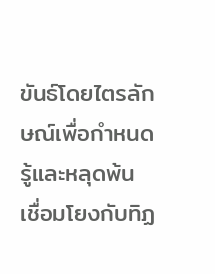ขันธ์โดยไตรลักษณ์เพื่อกำหนดรู้และหลุดพ้น เชื่อมโยงกับทิฏ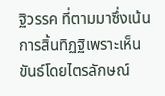ฐิวรรค ที่ตามมาซึ่งเน้นการสิ้นทิฏฐิเพราะเห็นขันธ์โดยไตรลักษณ์